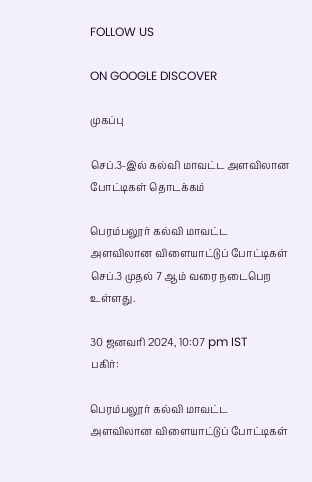FOLLOW US

ON GOOGLE DISCOVER

முகப்பு

செப்.3-இல் கல்வி மாவட்ட அளவிலான போட்டிகள் தொடக்கம்

பெரம்பலூர் கல்வி மாவட்ட அளவிலான விளையாட்டுப் போட்டிகள் செப்.3 முதல் 7 ஆம் வரை நடைபெற உள்ளது.

30 ஜனவரி 2024, 10:07 pm IST
பகிர்:

பெரம்பலூர் கல்வி மாவட்ட அளவிலான விளையாட்டுப் போட்டிகள்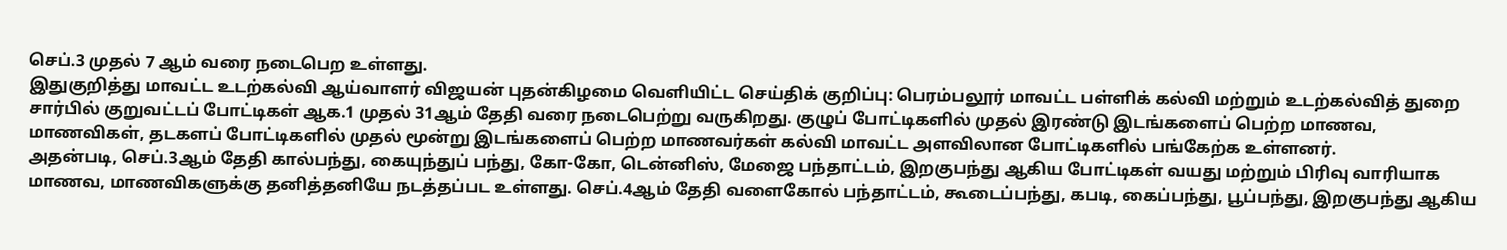செப்.3 முதல் 7 ஆம் வரை நடைபெற உள்ளது.
இதுகுறித்து மாவட்ட உடற்கல்வி ஆய்வாளர் விஜயன் புதன்கிழமை வெளியிட்ட செய்திக் குறிப்பு: பெரம்பலூர் மாவட்ட பள்ளிக் கல்வி மற்றும் உடற்கல்வித் துறை சார்பில் குறுவட்டப் போட்டிகள் ஆக.1 முதல் 31ஆம் தேதி வரை நடைபெற்று வருகிறது. குழுப் போட்டிகளில் முதல் இரண்டு இடங்களைப் பெற்ற மாணவ, மாணவிகள், தடகளப் போட்டிகளில் முதல் மூன்று இடங்களைப் பெற்ற மாணவர்கள் கல்வி மாவட்ட அளவிலான போட்டிகளில் பங்கேற்க உள்ளனர்.
அதன்படி, செப்.3ஆம் தேதி கால்பந்து, கையுந்துப் பந்து, கோ-கோ, டென்னிஸ், மேஜை பந்தாட்டம், இறகுபந்து ஆகிய போட்டிகள் வயது மற்றும் பிரிவு வாரியாக மாணவ, மாணவிகளுக்கு தனித்தனியே நடத்தப்பட உள்ளது. செப்.4ஆம் தேதி வளைகோல் பந்தாட்டம், கூடைப்பந்து, கபடி, கைப்பந்து, பூப்பந்து, இறகுபந்து ஆகிய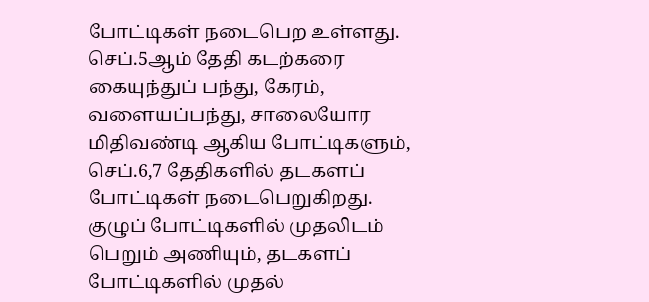போட்டிகள் நடைபெற உள்ளது.
செப்.5ஆம் தேதி கடற்கரை கையுந்துப் பந்து, கேரம், வளையப்பந்து, சாலையோர மிதிவண்டி ஆகிய போட்டிகளும், செப்.6,7 தேதிகளில் தடகளப் போட்டிகள் நடைபெறுகிறது. குழுப் போட்டிகளில் முதலிடம் பெறும் அணியும், தடகளப் போட்டிகளில் முதல்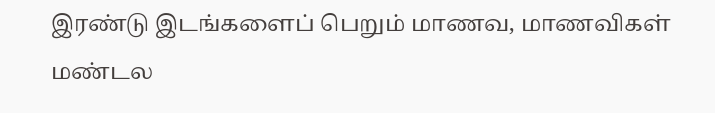இரண்டு இடங்களைப் பெறும் மாணவ, மாணவிகள் மண்டல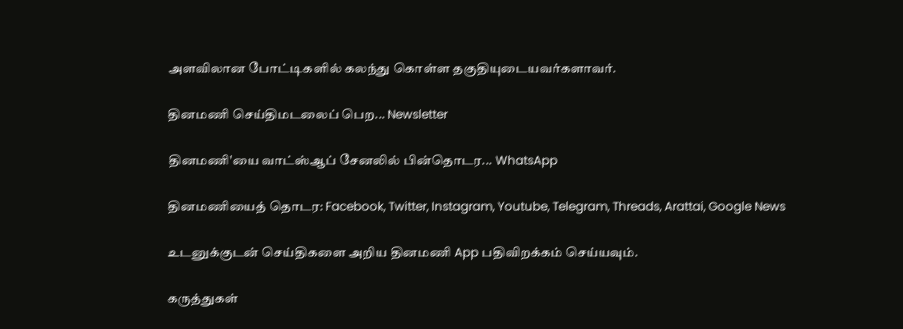அளவிலான போட்டிகளில் கலந்து கொள்ள தகுதியுடையவர்களாவர்.

தினமணி செய்திமடலைப் பெற... Newsletter

தினமணி'யை வாட்ஸ்ஆப் சேனலில் பின்தொடர... WhatsApp

தினமணியைத் தொடர: Facebook, Twitter, Instagram, Youtube, Telegram, Threads, Arattai, Google News

உடனுக்குடன் செய்திகளை அறிய தினமணி App பதிவிறக்கம் செய்யவும்.

கருத்துகள்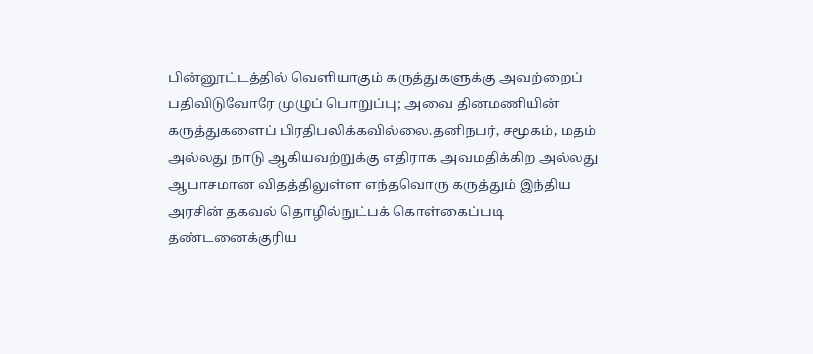பின்னூட்டத்தில் வெளியாகும் கருத்துகளுக்கு அவற்றைப் பதிவிடுவோரே முழுப் பொறுப்பு; அவை தினமணியின் கருத்துகளைப் பிரதிபலிக்கவில்லை.தனிநபர், சமூகம், மதம் அல்லது நாடு ஆகியவற்றுக்கு எதிராக அவமதிக்கிற அல்லது ஆபாசமான விதத்திலுள்ள எந்தவொரு கருத்தும் இந்திய அரசின் தகவல் தொழில்நுட்பக் கொள்கைப்படி தண்டனைக்குரிய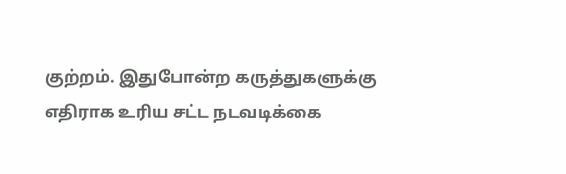குற்றம். இதுபோன்ற கருத்துகளுக்கு எதிராக உரிய சட்ட நடவடிக்கை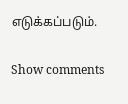எடுக்கப்படும்.

Show comments